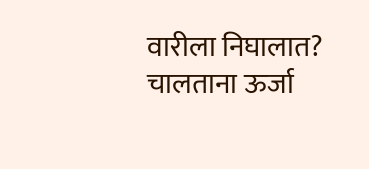वारीला निघालात? चालताना ऊर्जा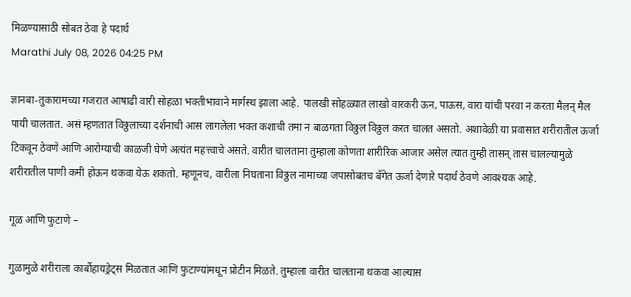मिळण्यासाठी सोबत ठेवा हे पदार्थ
Marathi July 08, 2026 04:25 PM

ज्ञानबा-तुकारामच्या गजरात आषाढी वारी सोहळा भक्तीभावाने मार्गस्थ झाला आहे. पालखी सोहळ्यात लाखो वारकरी ऊन, पाऊस, वारा यांची परवा न करता मैलन् मैल पायी चालतात. असं म्हणतात विठ्ठलाच्या दर्शनाची आस लागलेला भक्त कशाची तमा न बाळगता विठ्ठल विठ्ठल करत चालत असतो. अशावेळी या प्रवासात शरीरातील ऊर्जा टिकवून ठेवणे आणि आरोग्याची काळजी घेणे अत्यंत महत्त्वाचे असते. वारीत चालताना तुम्हाला कोणता शारीरिक आजार असेल त्यात तुम्ही तासन् तास चालल्यामुळे शरीरातील पाणी कमी होऊन थकवा येऊ शकतो. म्हणूनच, वारीला निघताना विठ्ठल नामाच्या जपासोबतच बॅगेत ऊर्जा देणारे पदार्थ ठेवणे आवश्यक आहे.

गूळ आणि फुटाणे –

गुळामुळे शरीराला कार्बोहायड्रेट्स मिळतात आणि फुटाण्यांमधून प्रोटीन मिळते. तुम्हाला वारीत चालताना थकवा आल्यास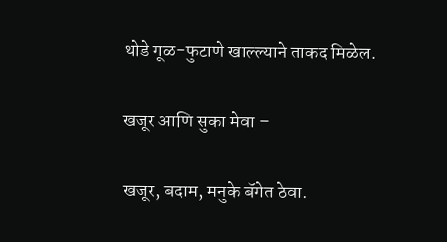थोडे गूळ-फुटाणे खाल्ल्याने ताकद मिळेल.

खजूर आणि सुका मेवा –

खजूर, बदाम, मनुके बॅगेत ठेवा.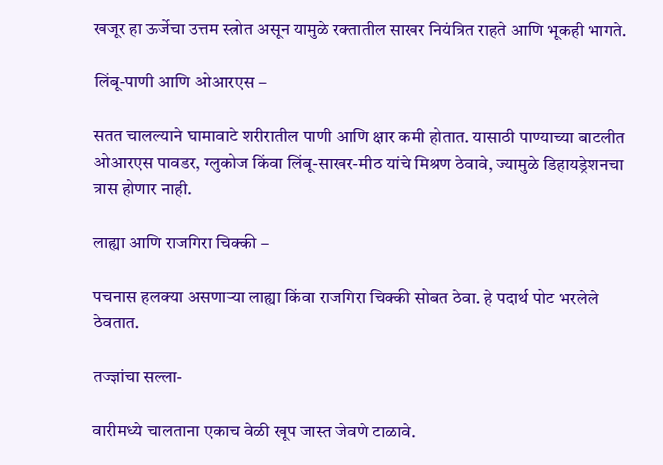खजूर हा ऊर्जेचा उत्तम स्त्रोत असून यामुळे रक्तातील साखर नियंत्रित राहते आणि भूकही भागते.

लिंबू-पाणी आणि ओआरएस –

सतत चालल्याने घामावाटे शरीरातील पाणी आणि क्षार कमी होतात. यासाठी पाण्याच्या बाटलीत ओआरएस पावडर, ग्लुकोज किंवा लिंबू-साखर-मीठ यांचे मिश्रण ठेवावे, ज्यामुळे डिहायड्रेशनचा त्रास होणार नाही.

लाह्या आणि राजगिरा चिक्की –

पचनास हलक्या असणाऱ्या लाह्या किंवा राजगिरा चिक्की सोबत ठेवा. हे पदार्थ पोट भरलेले ठेवतात.

तज्ज्ञांचा सल्ला-

वारीमध्ये चालताना एकाच वेळी खूप जास्त जेवणे टाळावे.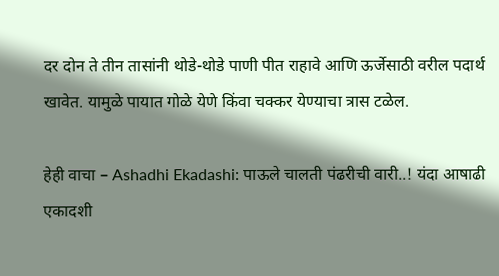दर दोन ते तीन तासांनी थोडे-थोडे पाणी पीत राहावे आणि ऊर्जेसाठी वरील पदार्थ खावेत. यामुळे पायात गोळे येणे किंवा चक्कर येण्याचा त्रास टळेल.

हेही वाचा – Ashadhi Ekadashi: पाऊले चालती पंढरीची वारी..! यंदा आषाढी एकादशी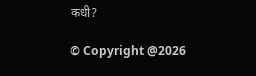कधी?

© Copyright @2026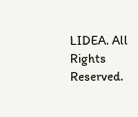LIDEA. All Rights Reserved.